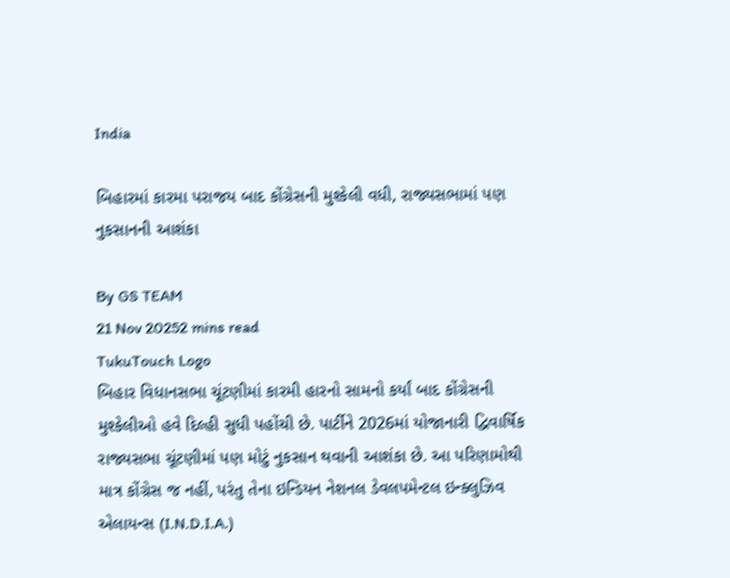India

બિહારમાં કારમા પરાજય બાદ કોંગ્રેસની મુશ્કેલી વધી, રાજ્યસભામાં પણ નુકસાનની આશંકા

By GS TEAM
21 Nov 20252 mins read
TukuTouch Logo
બિહાર વિધાનસભા ચૂંટણીમાં કારમી હારનો સામનો કર્યાં બાદ કોંગ્રેસની મુશ્કેલીઓ હવે દિલ્હી સુધી પહોંચી છે. પાર્ટીને 2026માં યોજાનારી દ્વિવાર્ષિક રાજ્યસભા ચૂંટણીમાં પણ મોટું નુકસાન થવાની આશંકા છે. આ પરિણામોથી માત્ર કોંગ્રેસ જ નહીં, પરંતુ તેના ઇન્ડિયન નેશનલ ડેવલપમેન્ટલ ઇન્ક્લુઝિવ એલાયન્સ (I.N.D.I.A.)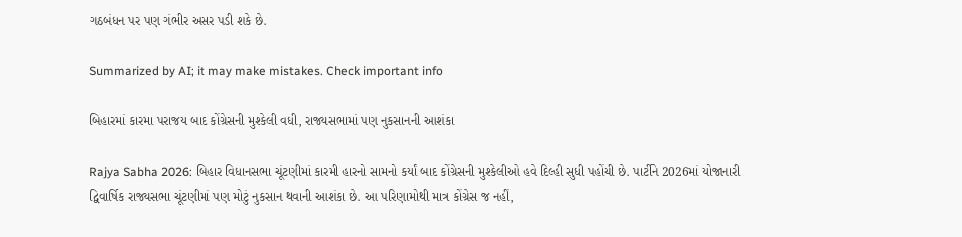ગઠબંધન પર પણ ગંભીર અસર પડી શકે છે.

Summarized by AI; it may make mistakes. Check important info

બિહારમાં કારમા પરાજય બાદ કોંગ્રેસની મુશ્કેલી વધી, રાજ્યસભામાં પણ નુકસાનની આશંકા

Rajya Sabha 2026: બિહાર વિધાનસભા ચૂંટણીમાં કારમી હારનો સામનો કર્યાં બાદ કોંગ્રેસની મુશ્કેલીઓ હવે દિલ્હી સુધી પહોંચી છે. પાર્ટીને 2026માં યોજાનારી દ્વિવાર્ષિક રાજ્યસભા ચૂંટણીમાં પણ મોટું નુકસાન થવાની આશંકા છે. આ પરિણામોથી માત્ર કોંગ્રેસ જ નહીં,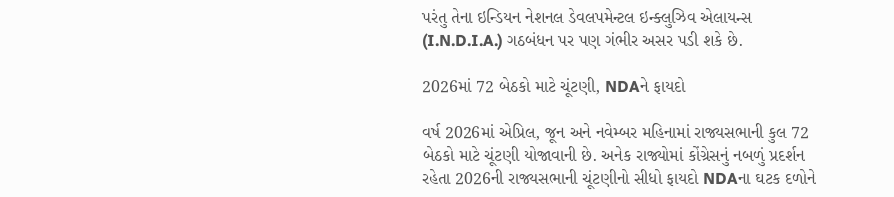પરંતુ તેના ઇન્ડિયન નેશનલ ડેવલપમેન્ટલ ઇન્ક્લુઝિવ એલાયન્સ (I.N.D.I.A.) ગઠબંધન પર પણ ગંભીર અસર પડી શકે છે.

2026માં 72 બેઠકો માટે ચૂંટણી, NDAને ફાયદો

વર્ષ 2026માં એપ્રિલ, જૂન અને નવેમ્બર મહિનામાં રાજ્યસભાની કુલ 72 બેઠકો માટે ચૂંટણી યોજાવાની છે. અનેક રાજ્યોમાં કોંગ્રેસનું નબળું પ્રદર્શન રહેતા 2026ની રાજ્યસભાની ચૂંટણીનો સીધો ફાયદો NDAના ઘટક દળોને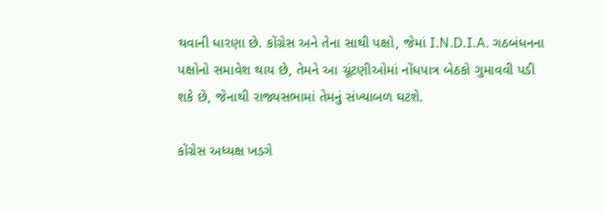થવાની ધારણા છે. કોંગ્રેસ અને તેના સાથી પક્ષો, જેમાં I.N.D.I.A. ગઠબંધનના પક્ષોનો સમાવેશ થાય છે, તેમને આ ચૂંટણીઓમાં નોંધપાત્ર બેઠકો ગુમાવવી પડી શકે છે, જેનાથી રાજ્યસભામાં તેમનું સંખ્યાબળ ઘટશે.

કોંગ્રેસ અધ્યક્ષ ખડગે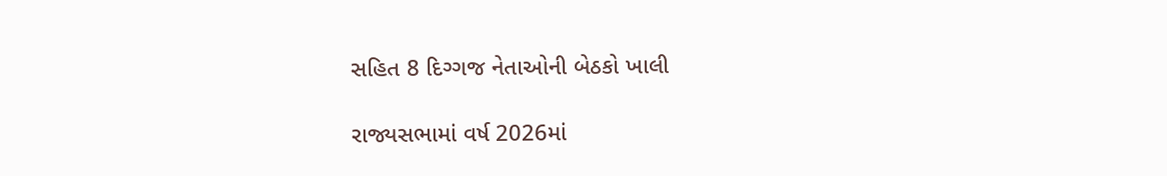સહિત 8 દિગ્ગજ નેતાઓની બેઠકો ખાલી

રાજ્યસભામાં વર્ષ 2026માં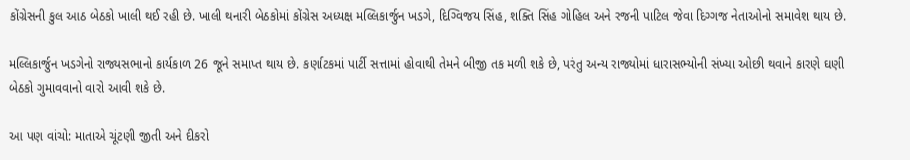કોંગ્રેસની કુલ આઠ બેઠકો ખાલી થઈ રહી છે. ખાલી થનારી બેઠકોમાં કોંગ્રેસ અધ્યક્ષ મલ્લિકાર્જુન ખડગે, દિગ્વિજય સિંહ, શક્તિ સિંહ ગોહિલ અને રજની પાટિલ જેવા દિગ્ગજ નેતાઓનો સમાવેશ થાય છે.

મલ્લિકાર્જુન ખડગેનો રાજ્યસભાનો કાર્યકાળ 26 જૂને સમાપ્ત થાય છે. કર્ણાટકમાં પાર્ટી સત્તામાં હોવાથી તેમને બીજી તક મળી શકે છે, પરંતુ અન્ય રાજ્યોમાં ધારાસભ્યોની સંખ્યા ઓછી થવાને કારણે ઘણી બેઠકો ગુમાવવાનો વારો આવી શકે છે.

આ પણ વાંચો: માતાએ ચૂંટણી જીતી અને દીકરો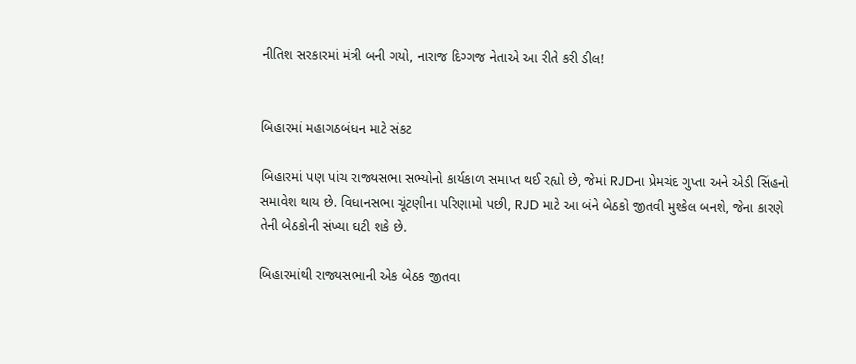નીતિશ સરકારમાં મંત્રી બની ગયો, નારાજ દિગ્ગજ નેતાએ આ રીતે કરી ડીલ!


બિહારમાં મહાગઠબંધન માટે સંકટ

બિહારમાં પણ પાંચ રાજ્યસભા સભ્યોનો કાર્યકાળ સમાપ્ત થઈ રહ્યો છે, જેમાં RJDના પ્રેમચંદ ગુપ્તા અને એડી સિંહનો સમાવેશ થાય છે. વિધાનસભા ચૂંટણીના પરિણામો પછી, RJD માટે આ બંને બેઠકો જીતવી મુશ્કેલ બનશે, જેના કારણે તેની બેઠકોની સંખ્યા ઘટી શકે છે.

બિહારમાંથી રાજ્યસભાની એક બેઠક જીતવા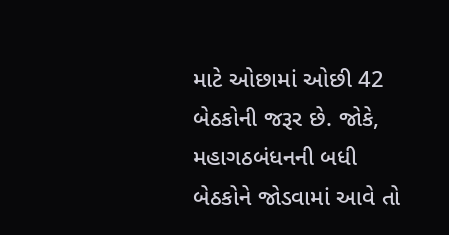માટે ઓછામાં ઓછી 42 બેઠકોની જરૂર છે. જોકે, મહાગઠબંધનની બધી બેઠકોને જોડવામાં આવે તો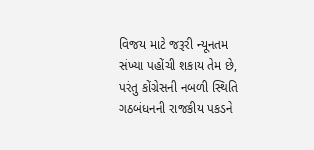વિજય માટે જરૂરી ન્યૂનતમ સંખ્યા પહોંચી શકાય તેમ છે, પરંતુ કોંગ્રેસની નબળી સ્થિતિ ગઠબંધનની રાજકીય પકડને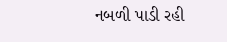નબળી પાડી રહી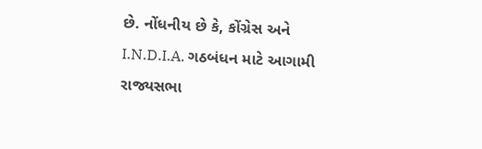છે. નોંધનીય છે કે, કોંગ્રેસ અને I.N.D.I.A. ગઠબંધન માટે આગામી રાજ્યસભા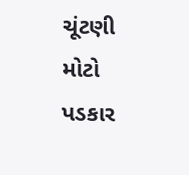ચૂંટણી મોટો પડકાર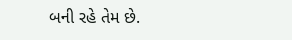બની રહે તેમ છે.